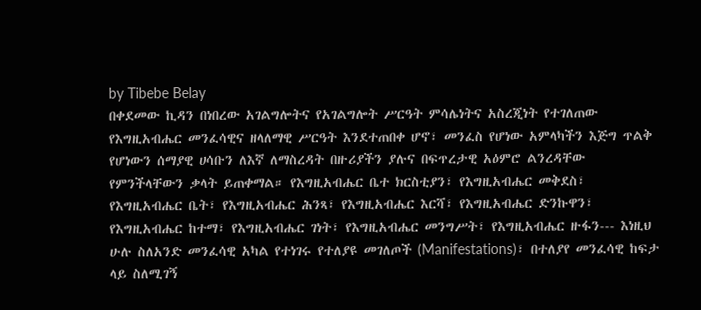by Tibebe Belay
በቀደመው ኪዳን በነበረው አገልግሎትና የአገልግሎት ሥርዓት ምሳሌነትና አስረጂነት የተገለጠው የእግዚአብሔር መንፈሳዊና ዘላለማዊ ሥርዓት እንደተጠበቀ ሆኖ፣ መንፈስ የሆነው አምላካችን እጅግ ጥልቅ የሆነውን ሰማያዊ ሀሳቡን ለእኛ ለማስረዳት በዙሪያችን ያሉና በፍጥረታዊ አዕምሮ ልንረዳቸው የምንችላቸውን ቃላት ይጠቀማል። የእግዚአብሔር ቤተ ክርስቲያን፣ የእግዚአብሔር መቅደስ፣ የእግዚአብሔር ቤት፣ የእግዚአብሔር ሕንጻ፣ የእግዚአብሔር እርሻ፣ የእግዚአብሔር ድንኩዋን፣ የእግዚአብሔር ከተማ፣ የእግዚአብሔር ገነት፣ የእግዚአብሔር መንግሥት፣ የእግዚአብሔር ዙፋን--- እነዚህ ሁሉ ስለአንድ መንፈሳዊ አካል የተነገሩ የተለያዩ መገለጦች (Manifestations)፣ በተለያየ መንፈሳዊ ከፍታ ላይ ስለሚገኝ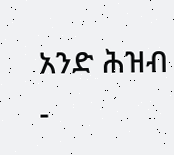አንድ ሕዝብ -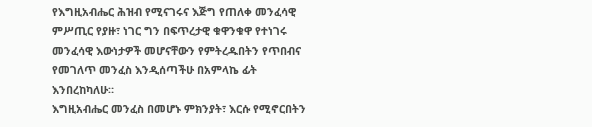የእግዚአብሔር ሕዝብ የሚናገሩና እጅግ የጠለቀ መንፈሳዊ ምሥጢር የያዙ፣ ነገር ግን በፍጥረታዊ ቁዋንቁዋ የተነገሩ መንፈሳዊ እውነታዎች መሆናቸውን የምትረዱበትን የጥበብና የመገለጥ መንፈስ እንዲሰጣችሁ በአምላኬ ፊት እንበረከካለሁ።
እግዚአብሔር መንፈስ በመሆኑ ምክንያት፣ እርሱ የሚኖርበትን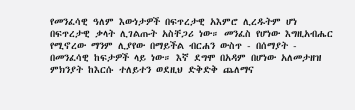የመንፈሳዊ ዓለም እውነታዎች በፍጥረታዊ አእምሮ ሊረዱትም ሆነ በፍጥረታዊ ቃላት ሊገልጡት አስቸጋሪ ነው። መንፈስ የሆነው እግዚአብሔር የሚኖረው ማንም ሊያየው በማይችል ብርሐን ውስጥ - በሰማያት - በመንፈሳዊ ከፍታዎች ላይ ነው። እኛ ደግሞ በአዳም በሆነው አለመታዘዝ ምክንያት ከእርሱ ተለይተን ወደዚህ ድቅድቅ ጨለማና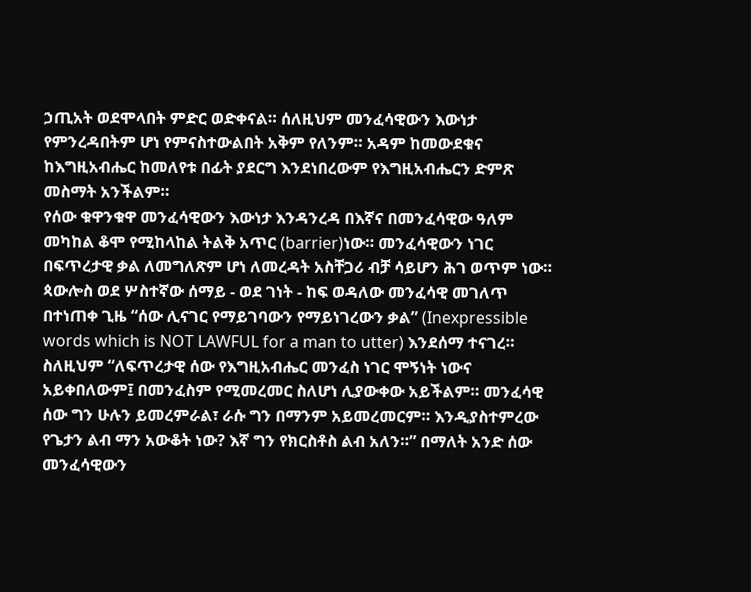ኃጢአት ወደሞላበት ምድር ወድቀናል። ሰለዚህም መንፈሳዊውን እውነታ የምንረዳበትም ሆነ የምናስተውልበት አቅም የለንም። አዳም ከመውደቁና ከእግዚአብሔር ከመለየቱ በፊት ያደርግ እንደነበረውም የእግዚአብሔርን ድምጽ መስማት አንችልም።
የሰው ቁዋንቁዋ መንፈሳዊውን እውነታ እንዳንረዳ በእኛና በመንፈሳዊው ዓለም መካከል ቆሞ የሚከላከል ትልቅ አጥር (barrier)ነው። መንፈሳዊውን ነገር በፍጥረታዊ ቃል ለመግለጽም ሆነ ለመረዳት አስቸጋሪ ብቻ ሳይሆን ሕገ ወጥም ነው። ጳውሎስ ወደ ሦስተኛው ሰማይ - ወደ ገነት - ከፍ ወዳለው መንፈሳዊ መገለጥ በተነጠቀ ጊዜ “ሰው ሊናገር የማይገባውን የማይነገረውን ቃል” (Inexpressible words which is NOT LAWFUL for a man to utter) እንደሰማ ተናገረ። ስለዚህም “ለፍጥረታዊ ሰው የእግዚአብሔር መንፈስ ነገር ሞኝነት ነውና አይቀበለውም፤ በመንፈስም የሚመረመር ስለሆነ ሊያውቀው አይችልም። መንፈሳዊ ሰው ግን ሁሉን ይመረምራል፣ ራሱ ግን በማንም አይመረመርም። እንዲያስተምረው የጌታን ልብ ማን አውቆት ነው? እኛ ግን የክርስቶስ ልብ አለን።” በማለት አንድ ሰው መንፈሳዊውን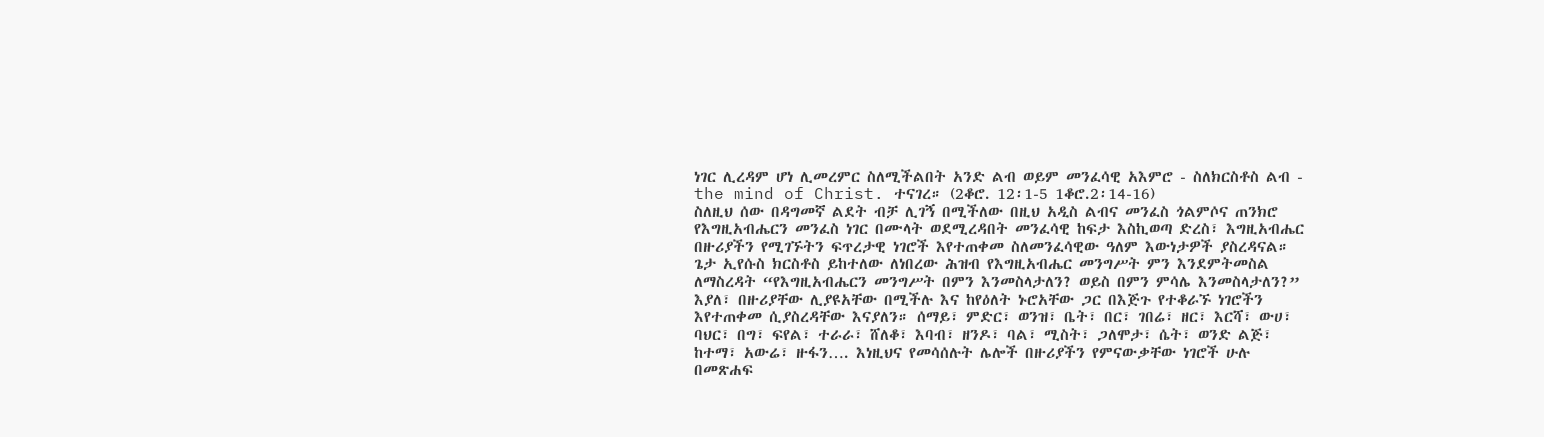ነገር ሊረዳም ሆነ ሊመረምር ስለሚችልበት አንድ ልብ ወይም መንፈሳዊ አእምሮ - ስለክርስቶስ ልብ - the mind of Christ. ተናገረ። (2ቆሮ. 12፡1-5 1ቆሮ.2፡14-16)
ስለዚህ ሰው በዳግመኛ ልደት ብቻ ሊገኝ በሚችለው በዚህ አዲስ ልብና መንፈስ ጎልምሶና ጠንክሮ የእግዚአብሔርን መንፈስ ነገር በሙላት ወደሚረዳበት መንፈሳዊ ከፍታ እስኪወጣ ድረስ፣ እግዚአብሔር በዙሪያችን የሚገኙትን ፍጥረታዊ ነገሮች እየተጠቀመ ስለመንፈሳዊው ዓለም እውነታዎች ያስረዳናል። ጌታ ኢየሱስ ክርስቶስ ይከተለው ለነበረው ሕዝብ የእግዚአብሔር መንግሥት ምን እንደምትመስል ለማስረዳት “የእግዚአብሔርን መንግሥት በምን እንመስላታለን? ወይስ በምን ምሳሌ እንመስላታለን?” እያለ፣ በዙሪያቸው ሊያዩአቸው በሚችሉ እና ከየዕለት ኑሮአቸው ጋር በእጅጉ የተቆራኙ ነገሮችን እየተጠቀመ ሲያስረዳቸው እናያለን። ሰማይ፣ ምድር፣ ወንዝ፣ ቤት፣ በር፣ ገበሬ፣ ዘር፣ እርሻ፣ ውሀ፣ ባህር፣ በግ፣ ፍየል፣ ተራራ፣ ሸለቆ፣ እባብ፣ ዘንዶ፣ ባል፣ ሚስት፣ ጋለሞታ፣ ሴት፣ ወንድ ልጅ፣ ከተማ፣ አውሬ፣ ዙፋን…. እነዚህና የመሳሰሉት ሌሎች በዙሪያችን የምናውቃቸው ነገሮች ሁሉ በመጽሐፍ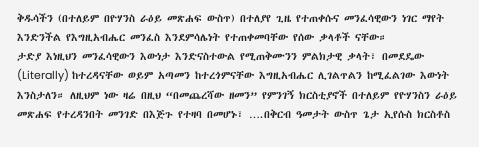ቅዱሳችን (በተለይም በዮሃንስ ራዕይ መጽሐፍ ውስጥ) በተለያየ ጊዜ የተጠቀሱና መንፈሳዊውን ነገር ማየት እንድንችል የእግዚአብሔር መንፈስ እንደምሳሌነት የተጠቀመባቸው የሰው ቃላቶች ናቸው።
ታድያ እነዚህን መንፈሳዊውን እውነታ እንድናስተውል የሚጠቅሙንን ምልክታዊ ቃላት፣ በመደዴው (Literally) ከተረዳናቸው ወይም አጣመን ከተረጎምናቸው እግዚአብሔር ሊገልጥልን ከሚፈልገው እውነት እንስታለን። ለዚህም ነው ዛሬ በዚህ “በመጨረሻው ዘመን” የምንገኝ ክርስቲያኖች በተለይም የዮሃንስን ራዕይ መጽሐፍ የተረዳንበት መንገድ በእጅጉ የተዛባ በመሆኑ፣ ….በቅርብ ዓመታት ውስጥ ጌታ ኢየሱስ ክርስቶስ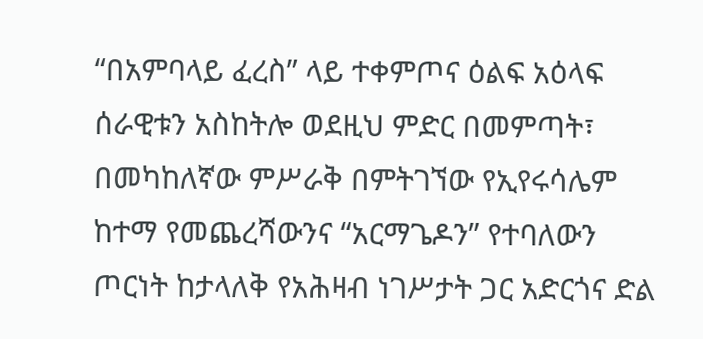“በአምባላይ ፈረስ” ላይ ተቀምጦና ዕልፍ አዕላፍ ሰራዊቱን አስከትሎ ወደዚህ ምድር በመምጣት፣ በመካከለኛው ምሥራቅ በምትገኘው የኢየሩሳሌም ከተማ የመጨረሻውንና “አርማጌዶን” የተባለውን ጦርነት ከታላለቅ የአሕዛብ ነገሥታት ጋር አድርጎና ድል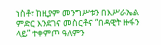ነስቶ፣ ከዚያም መንግሥቱን በእሥራኤል ምድር እንደገና መስርቶና “በዳዊት ዙፋን ላይ” ተቀምጦ ዓለምን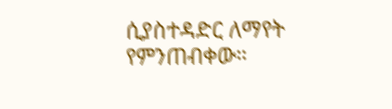ሲያስተዳድር ለማየት የምንጠብቀው።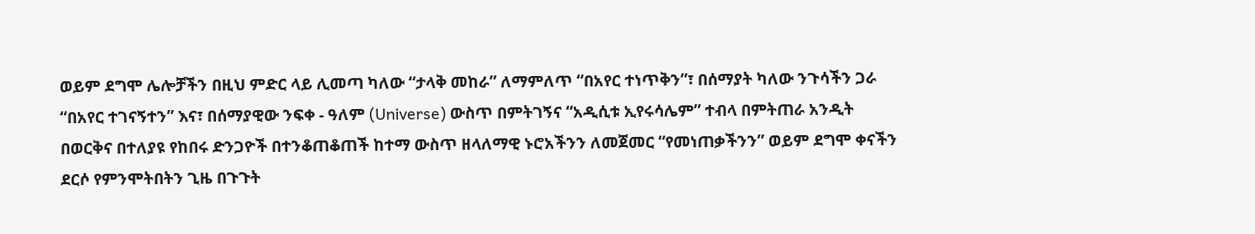ወይም ደግሞ ሌሎቻችን በዚህ ምድር ላይ ሊመጣ ካለው “ታላቅ መከራ” ለማምለጥ “በአየር ተነጥቅን”፣ በሰማያት ካለው ንጉሳችን ጋራ “በአየር ተገናኝተን” እና፣ በሰማያዊው ንፍቀ - ዓለም (Universe) ውስጥ በምትገኝና “አዲሲቱ ኢየሩሳሌም” ተብላ በምትጠራ አንዲት በወርቅና በተለያዩ የከበሩ ድንጋዮች በተንቆጠቆጠች ከተማ ውስጥ ዘላለማዊ ኑሮአችንን ለመጀመር “የመነጠቃችንን” ወይም ደግሞ ቀናችን ደርሶ የምንሞትበትን ጊዜ በጉጉት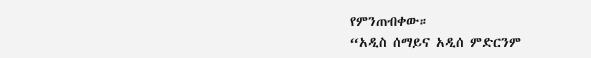የምንጠብቀው።
“አዲስ ሰማይና አዲሰ ምድርንም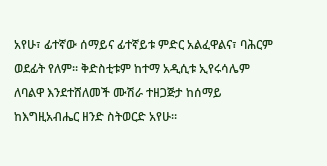አየሁ፣ ፊተኛው ሰማይና ፊተኛይቱ ምድር አልፈዋልና፣ ባሕርም ወደፊት የለም። ቅድስቲቱም ከተማ አዲሲቱ ኢየሩሳሌም ለባልዋ እንደተሸለመች ሙሽራ ተዘጋጅታ ከሰማይ ከእግዚአብሔር ዘንድ ስትወርድ አየሁ።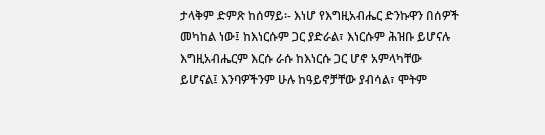ታላቅም ድምጽ ከሰማይ፡- እነሆ የእግዚአብሔር ድንኩዋን በሰዎች መካከል ነው፤ ከእነርሱም ጋር ያድራል፣ እነርሱም ሕዝቡ ይሆናሉ እግዚአብሔርም እርሱ ራሱ ከእነርሱ ጋር ሆኖ አምላካቸው ይሆናል፤ እንባዎችንም ሁሉ ከዓይኖቻቸው ያብሳል፣ ሞትም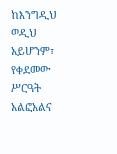ከእንግዲህ ወዲህ አይሆንም፣ የቀደመው ሥርዓት አልፎአልና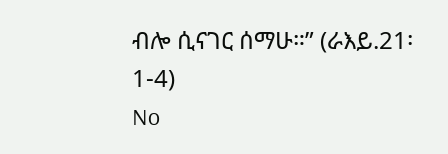ብሎ ሲናገር ሰማሁ።” (ራእይ.21፡1-4)
No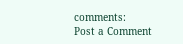comments:
Post a Comment